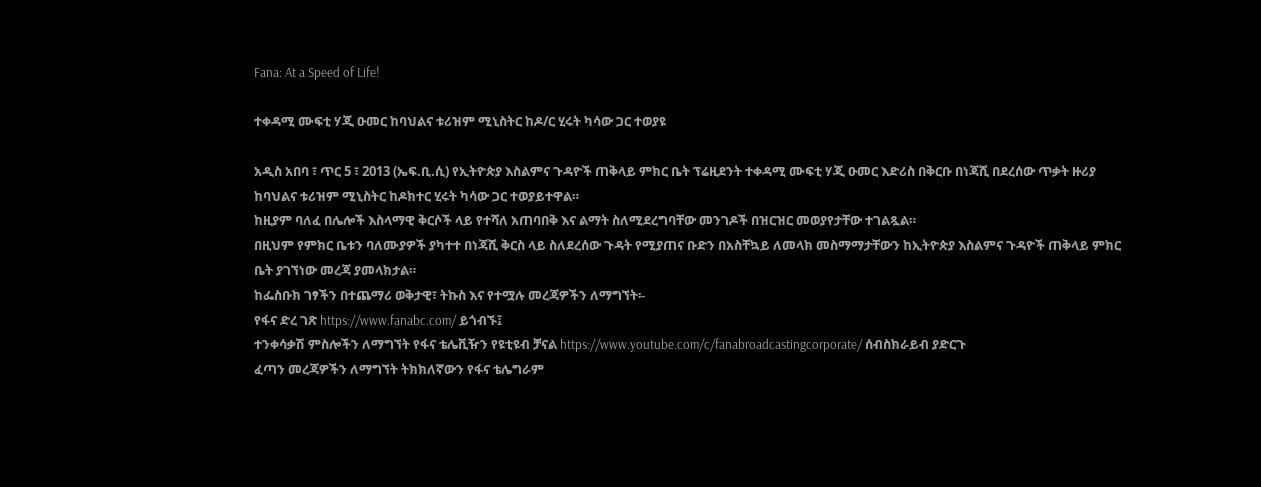Fana: At a Speed of Life!

ተቀዳሚ ሙፍቲ ሃጂ ዑመር ከባህልና ቱሪዝም ሚኒስትር ከዶ/ር ሂሩት ካሳው ጋር ተወያዩ

አዲስ አበባ ፣ ጥር 5 ፣ 2013 (ኤፍ.ቢ.ሲ) የኢትዮጵያ እስልምና ጉዳዮች ጠቅላይ ምክር ቤት ፕሬዚደንት ተቀዳሚ ሙፍቲ ሃጂ ዑመር እድሪስ በቅርቡ በነጃሺ በደረሰው ጥቃት ዙሪያ ከባህልና ቱሪዝም ሚኒስትር ከዶክተር ሂሩት ካሳው ጋር ተወያይተዋል።
ከዚያም ባለፈ በሌሎች እስላማዊ ቅርሶች ላይ የተሻለ አጠባበቅ እና ልማት ስለሚደረግባቸው መንገዶች በዝርዝር መወያየታቸው ተገልጿል።
በዚህም የምክር ቤቱን ባለሙያዎች ያካተተ በነጃሺ ቅርስ ላይ ስለደረሰው ጉዳት የሚያጠና ቡድን በአስቸኳይ ለመላክ መስማማታቸውን ከኢትዮጵያ እስልምና ጉዳዮች ጠቅላይ ምክር ቤት ያገኘነው መረጃ ያመላክታል።
ከፌስቡክ ገፃችን በተጨማሪ ወቅታዊ፣ ትኩስ እና የተሟሉ መረጃዎችን ለማግኘት፡-
የፋና ድረ ገጽ https://www.fanabc.com/ ይጎብኙ፤
ተንቀሳቃሽ ምስሎችን ለማግኘት የፋና ቴሌቪዥን የዩቲዩብ ቻናል https://www.youtube.com/c/fanabroadcastingcorporate/ ሰብስክራይብ ያድርጉ
ፈጣን መረጃዎችን ለማግኘት ትክክለኛውን የፋና ቴሌግራም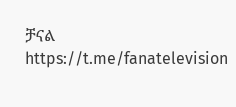ቻናል https://t.me/fanatelevision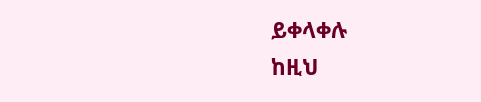ይቀላቀሉ
ከዚህ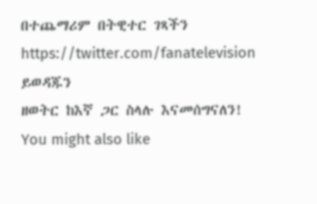በተጨማሪም በትዊተር ገጻችን https://twitter.com/fanatelevision ይወዳጁን
ዘወትር ከእኛ ጋር ስላሉ እናመሰግናለን!
You might also like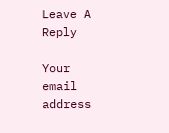Leave A Reply

Your email address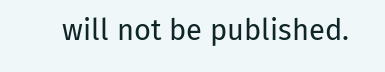will not be published.